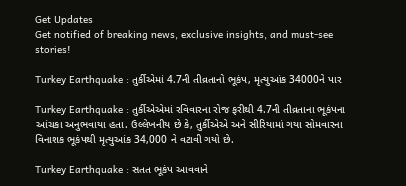Get Updates
Get notified of breaking news, exclusive insights, and must-see stories!

Turkey Earthquake : તુર્કીએમાં 4.7ની તીવ્રતાનો ભૂકંપ, મૃત્યુઆંક 34000ને પાર

Turkey Earthquake : તુર્કીએએમાં રવિવારના રોજ ફરીથી 4.7ની તીવ્રતાના ભૂકંપના આંચકા અનુભવાયા હતા. ઉલ્લેખનીય છે કે, તુર્કીએએ અને સીરિયામાં ગયા સોમવારના વિનાશક ભૂકંપથી મૃત્યુઆંક 34,000 ને વટાવી ગયો છે.

Turkey Earthquake : સતત ભૂકંપ આવવાને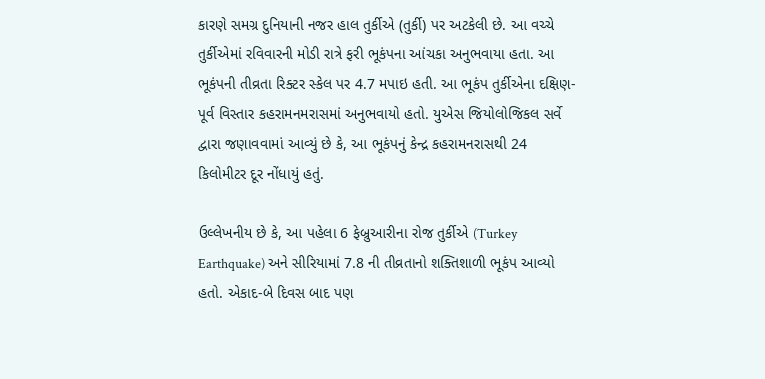કારણે સમગ્ર દુનિયાની નજર હાલ તુર્કીએ (તુર્કી) પર અટકેલી છે. આ વચ્ચે તુર્કીએમાં રવિવારની મોડી રાત્રે ફરી ભૂકંપના આંચકા અનુભવાયા હતા. આ ભૂકંપની તીવ્રતા રિક્ટર સ્કેલ પર 4.7 મપાઇ હતી. આ ભૂકંપ તુર્કીએના દક્ષિણ-પૂર્વ વિસ્તાર કહરામનમરાસમાં અનુભવાયો હતો. યુએસ જિયોલોજિકલ સર્વે દ્વારા જણાવવામાં આવ્યું છે કે, આ ભૂકંપનું કેન્દ્ર કહરામનરાસથી 24 કિલોમીટર દૂર નોંધાયું હતું.

ઉલ્લેખનીય છે કે, આ પહેલા 6 ફેબ્રુઆરીના રોજ તુર્કીએ (Turkey Earthquake) અને સીરિયામાં 7.8 ની તીવ્રતાનો શક્તિશાળી ભૂકંપ આવ્યો હતો. એકાદ-બે દિવસ બાદ પણ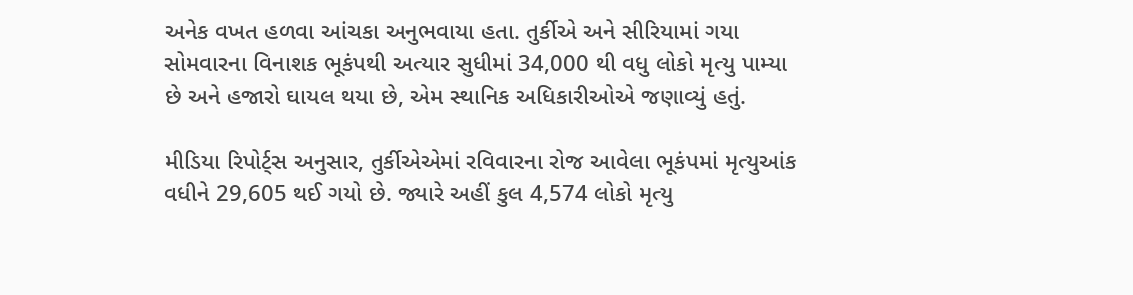અનેક વખત હળવા આંચકા અનુભવાયા હતા. તુર્કીએ અને સીરિયામાં ગયા સોમવારના વિનાશક ભૂકંપથી અત્યાર સુધીમાં 34,000 થી વધુ લોકો મૃત્યુ પામ્યા છે અને હજારો ઘાયલ થયા છે, એમ સ્થાનિક અધિકારીઓએ જણાવ્યું હતું.

મીડિયા રિપોર્ટ્સ અનુસાર, તુર્કીએએમાં રવિવારના રોજ આવેલા ભૂકંપમાં મૃત્યુઆંક વધીને 29,605 થઈ ગયો છે. જ્યારે અહીં કુલ 4,574 લોકો મૃત્યુ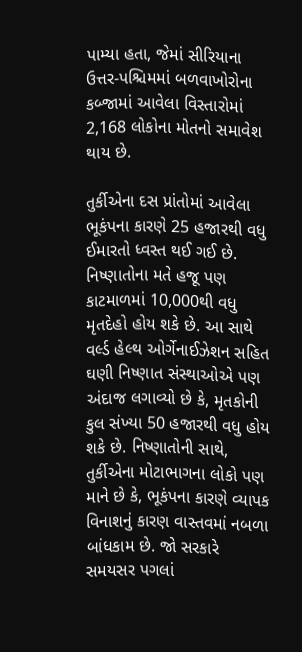પામ્યા હતા, જેમાં સીરિયાના ઉત્તર-પશ્ચિમમાં બળવાખોરોના કબ્જામાં આવેલા વિસ્તારોમાં 2,168 લોકોના મોતનો સમાવેશ થાય છે.

તુર્કીએના દસ પ્રાંતોમાં આવેલા ભૂકંપના કારણે 25 હજારથી વધુ ઈમારતો ધ્વસ્ત થઈ ગઈ છે. નિષ્ણાતોના મતે હજૂ પણ કાટમાળમાં 10,000થી વધુ મૃતદેહો હોય શકે છે. આ સાથે વર્લ્ડ હેલ્થ ઓર્ગેનાઈઝેશન સહિત ઘણી નિષ્ણાત સંસ્થાઓએ પણ અંદાજ લગાવ્યો છે કે, મૃતકોની કુલ સંખ્યા 50 હજારથી વધુ હોય શકે છે. નિષ્ણાતોની સાથે, તુર્કીએના મોટાભાગના લોકો પણ માને છે કે, ભૂકંપના કારણે વ્યાપક વિનાશનું કારણ વાસ્તવમાં નબળા બાંધકામ છે. જો સરકારે સમયસર પગલાં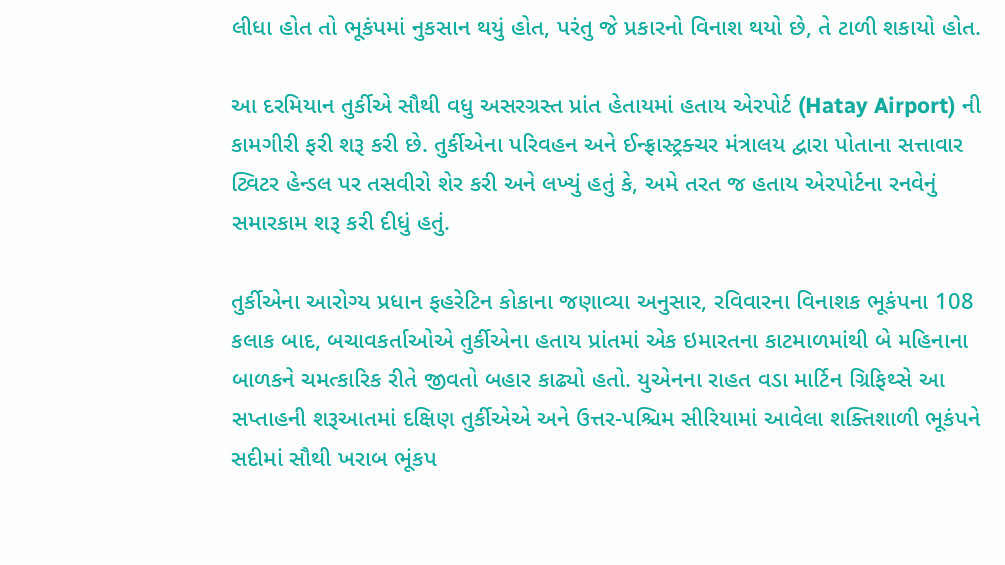લીધા હોત તો ભૂકંપમાં નુકસાન થયું હોત, પરંતુ જે પ્રકારનો વિનાશ થયો છે, તે ટાળી શકાયો હોત.

આ દરમિયાન તુર્કીએ સૌથી વધુ અસરગ્રસ્ત પ્રાંત હેતાયમાં હતાય એરપોર્ટ (Hatay Airport) ની કામગીરી ફરી શરૂ કરી છે. તુર્કીએના પરિવહન અને ઈન્ફ્રાસ્ટ્રક્ચર મંત્રાલય દ્વારા પોતાના સત્તાવાર ટ્વિટર હેન્ડલ પર તસવીરો શેર કરી અને લખ્યું હતું કે, અમે તરત જ હતાય એરપોર્ટના રનવેનું સમારકામ શરૂ કરી દીધું હતું.

તુર્કીએના આરોગ્ય પ્રધાન ફહરેટિન કોકાના જણાવ્યા અનુસાર, રવિવારના વિનાશક ભૂકંપના 108 કલાક બાદ, બચાવકર્તાઓએ તુર્કીએના હતાય પ્રાંતમાં એક ઇમારતના કાટમાળમાંથી બે મહિનાના બાળકને ચમત્કારિક રીતે જીવતો બહાર કાઢ્યો હતો. યુએનના રાહત વડા માર્ટિન ગ્રિફિથ્સે આ સપ્તાહની શરૂઆતમાં દક્ષિણ તુર્કીએએ અને ઉત્તર-પશ્ચિમ સીરિયામાં આવેલા શક્તિશાળી ભૂકંપને સદીમાં સૌથી ખરાબ ભૂંકપ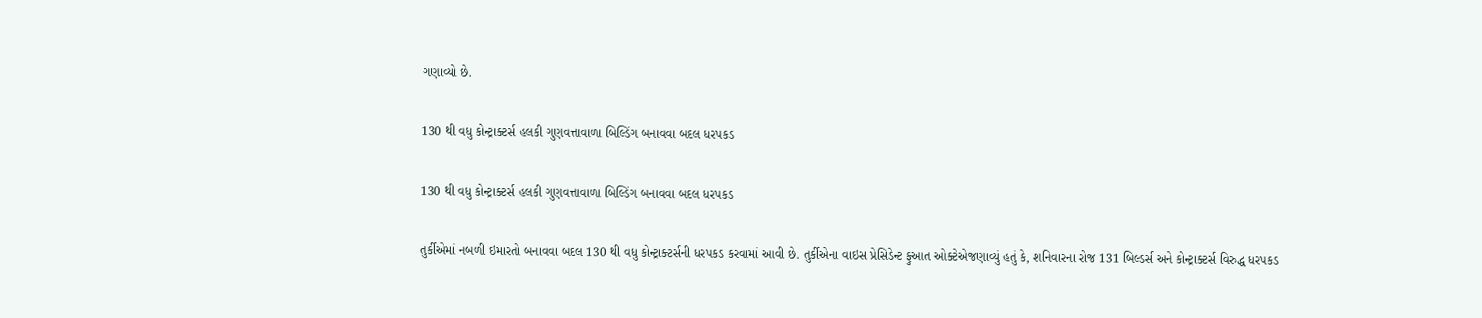ગણાવ્યો છે.

130 થી વધુ કોન્ટ્રાક્ટર્સ હલકી ગુણવત્તાવાળા બિલ્ડિંગ બનાવવા બદલ ધરપકડ

130 થી વધુ કોન્ટ્રાક્ટર્સ હલકી ગુણવત્તાવાળા બિલ્ડિંગ બનાવવા બદલ ધરપકડ

તુર્કીએમાં નબળી ઇમારતો બનાવવા બદલ 130 થી વધુ કોન્ટ્રાક્ટર્સની ધરપકડ કરવામાં આવી છે. તુર્કીએના વાઇસ પ્રેસિડેન્ટ ફુઆત ઓક્ટેએજણાવ્યું હતું કે, શનિવારના રોજ 131 બિલ્ડર્સ અને કોન્ટ્રાક્ટર્સ વિરુદ્ધ ધરપકડ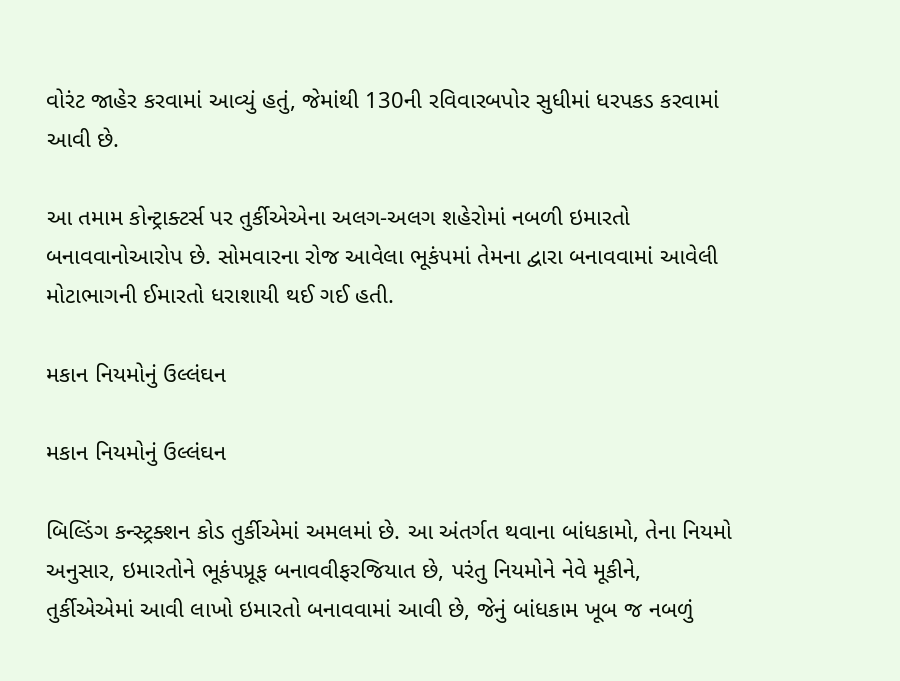વોરંટ જાહેર કરવામાં આવ્યું હતું, જેમાંથી 130ની રવિવારબપોર સુધીમાં ધરપકડ કરવામાં આવી છે.

આ તમામ કોન્ટ્રાક્ટર્સ પર તુર્કીએએના અલગ-અલગ શહેરોમાં નબળી ઇમારતો બનાવવાનોઆરોપ છે. સોમવારના રોજ આવેલા ભૂકંપમાં તેમના દ્વારા બનાવવામાં આવેલી મોટાભાગની ઈમારતો ધરાશાયી થઈ ગઈ હતી.

મકાન નિયમોનું ઉલ્લંઘન

મકાન નિયમોનું ઉલ્લંઘન

બિલ્ડિંગ કન્સ્ટ્રક્શન કોડ તુર્કીએમાં અમલમાં છે. આ અંતર્ગત થવાના બાંધકામો, તેના નિયમો અનુસાર, ઇમારતોને ભૂકંપપ્રૂફ બનાવવીફરજિયાત છે, પરંતુ નિયમોને નેવે મૂકીને, તુર્કીએએમાં આવી લાખો ઇમારતો બનાવવામાં આવી છે, જેનું બાંધકામ ખૂબ જ નબળું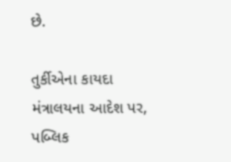છે.

તુર્કીએના કાયદા મંત્રાલયના આદેશ પર, પબ્લિક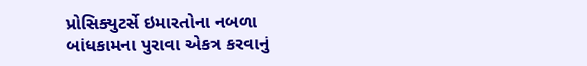પ્રોસિક્યુટર્સે ઇમારતોના નબળા બાંધકામના પુરાવા એકત્ર કરવાનું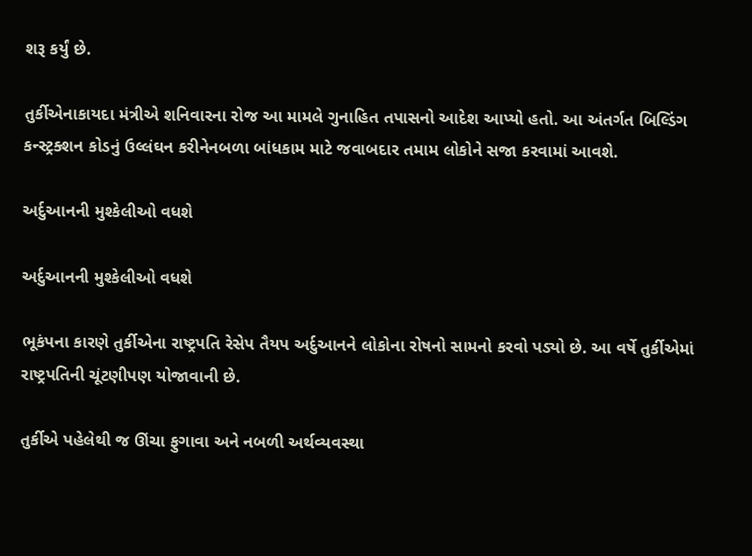શરૂ કર્યું છે.

તુર્કીએનાકાયદા મંત્રીએ શનિવારના રોજ આ મામલે ગુનાહિત તપાસનો આદેશ આપ્યો હતો. આ અંતર્ગત બિલ્ડિંગ કન્સ્ટ્રક્શન કોડનું ઉલ્લંઘન કરીનેનબળા બાંધકામ માટે જવાબદાર તમામ લોકોને સજા કરવામાં આવશે.

અર્દુઆનની મુશ્કેલીઓ વધશે

અર્દુઆનની મુશ્કેલીઓ વધશે

ભૂકંપના કારણે તુર્કીએના રાષ્ટ્રપતિ રેસેપ તૈયપ અર્દુઆનને લોકોના રોષનો સામનો કરવો પડ્યો છે. આ વર્ષે તુર્કીએમાં રાષ્ટ્રપતિની ચૂંટણીપણ યોજાવાની છે.

તુર્કીએ પહેલેથી જ ઊંચા ફુગાવા અને નબળી અર્થવ્યવસ્થા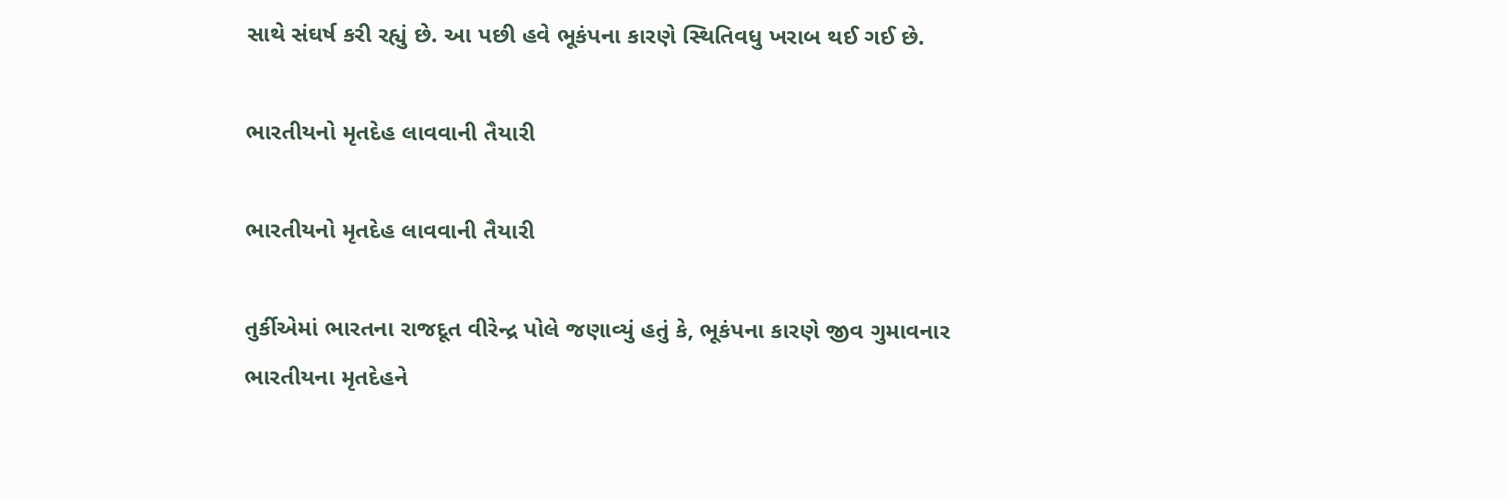સાથે સંઘર્ષ કરી રહ્યું છે. આ પછી હવે ભૂકંપના કારણે સ્થિતિવધુ ખરાબ થઈ ગઈ છે.

ભારતીયનો મૃતદેહ લાવવાની તૈયારી

ભારતીયનો મૃતદેહ લાવવાની તૈયારી

તુર્કીએમાં ભારતના રાજદૂત વીરેન્દ્ર પોલે જણાવ્યું હતું કે, ભૂકંપના કારણે જીવ ગુમાવનાર ભારતીયના મૃતદેહને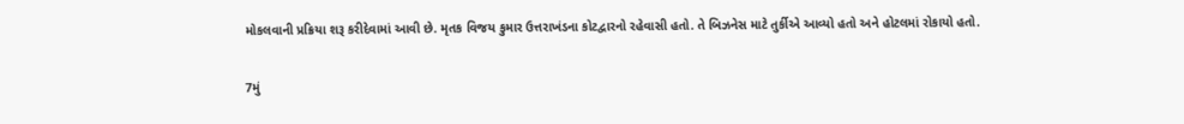મોકલવાની પ્રક્રિયા શરૂ કરીદેવામાં આવી છે. મૃતક વિજય કુમાર ઉત્તરાખંડના કોટદ્વારનો રહેવાસી હતો. તે બિઝનેસ માટે તુર્કીએ આવ્યો હતો અને હોટલમાં રોકાયો હતો.

7મું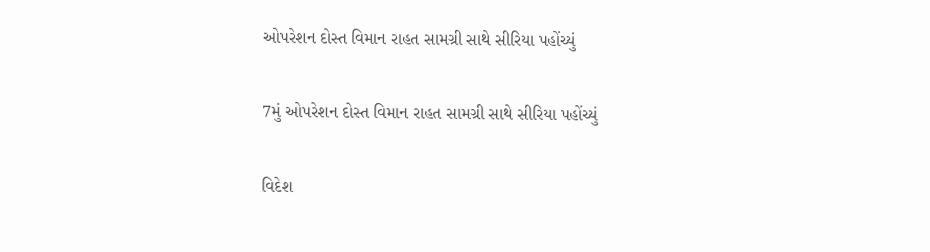ઓપરેશન દોસ્ત વિમાન રાહત સામગ્રી સાથે સીરિયા પહોંચ્યું

7મું ઓપરેશન દોસ્ત વિમાન રાહત સામગ્રી સાથે સીરિયા પહોંચ્યું

વિદેશ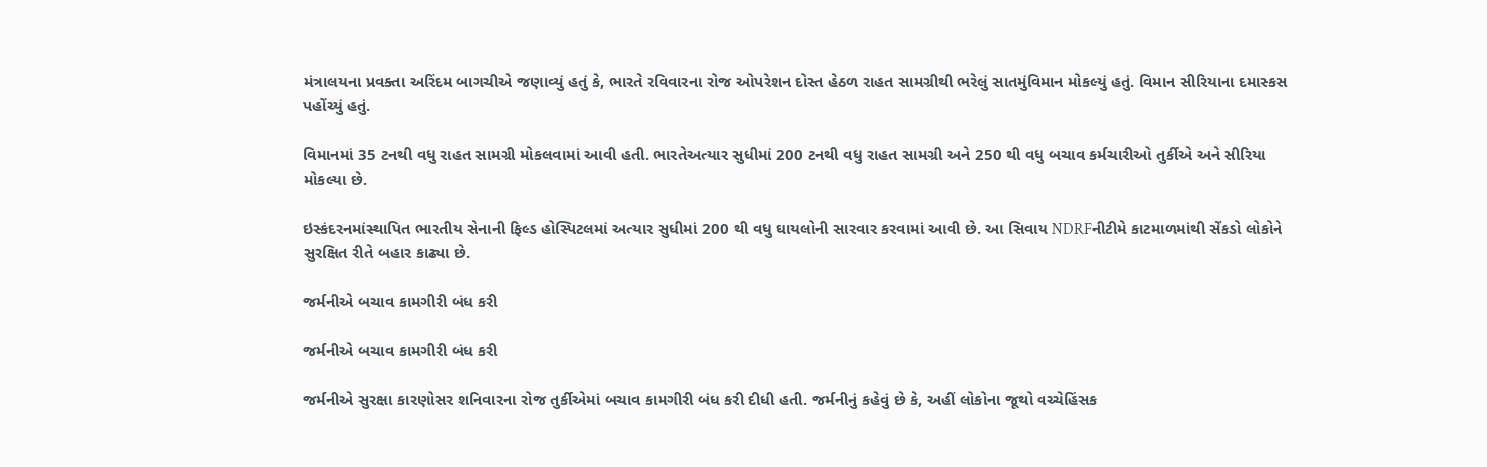મંત્રાલયના પ્રવક્તા અરિંદમ બાગચીએ જણાવ્યું હતું કે, ભારતે રવિવારના રોજ ઓપરેશન દોસ્ત હેઠળ રાહત સામગ્રીથી ભરેલું સાતમુંવિમાન મોકલ્યું હતું. વિમાન સીરિયાના દમાસ્કસ પહોંચ્યું હતું.

વિમાનમાં 35 ટનથી વધુ રાહત સામગ્રી મોકલવામાં આવી હતી. ભારતેઅત્યાર સુધીમાં 200 ટનથી વધુ રાહત સામગ્રી અને 250 થી વધુ બચાવ કર્મચારીઓ તુર્કીએ અને સીરિયા મોકલ્યા છે.

ઇસ્કંદરનમાંસ્થાપિત ભારતીય સેનાની ફિલ્ડ હોસ્પિટલમાં અત્યાર સુધીમાં 200 થી વધુ ઘાયલોની સારવાર કરવામાં આવી છે. આ સિવાય NDRFનીટીમે કાટમાળમાંથી સેંકડો લોકોને સુરક્ષિત રીતે બહાર કાઢ્યા છે.

જર્મનીએ બચાવ કામગીરી બંધ કરી

જર્મનીએ બચાવ કામગીરી બંધ કરી

જર્મનીએ સુરક્ષા કારણોસર શનિવારના રોજ તુર્કીએમાં બચાવ કામગીરી બંધ કરી દીધી હતી. જર્મનીનું કહેવું છે કે, અહીં લોકોના જૂથો વચ્ચેહિંસક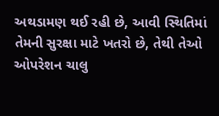અથડામણ થઈ રહી છે, આવી સ્થિતિમાં તેમની સુરક્ષા માટે ખતરો છે, તેથી તેઓ ઓપરેશન ચાલુ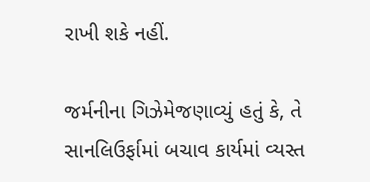રાખી શકે નહીં.

જર્મનીના ગિઝેમેજણાવ્યું હતું કે, તે સાનલિઉર્ફામાં બચાવ કાર્યમાં વ્યસ્ત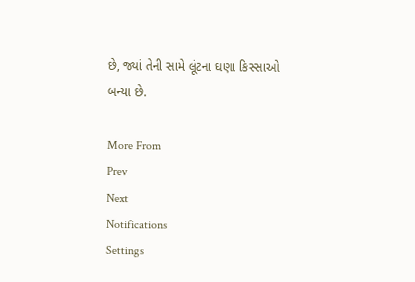છે, જ્યાં તેની સામે લૂંટના ઘણા કિસ્સાઓ બન્યા છે.

More From
Prev
Next
Notifications
Settings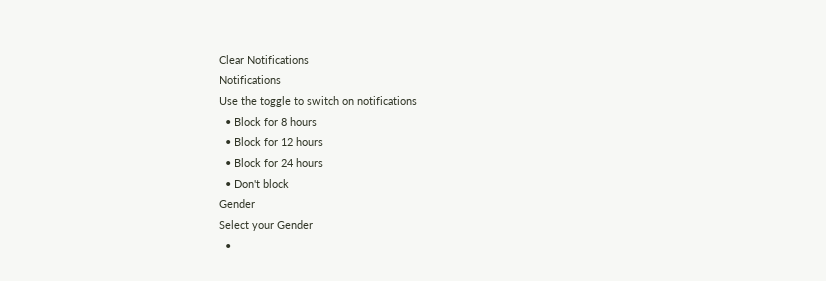Clear Notifications
Notifications
Use the toggle to switch on notifications
  • Block for 8 hours
  • Block for 12 hours
  • Block for 24 hours
  • Don't block
Gender
Select your Gender
  •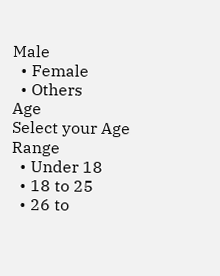Male
  • Female
  • Others
Age
Select your Age Range
  • Under 18
  • 18 to 25
  • 26 to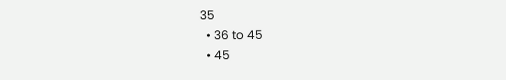35
  • 36 to 45
  • 45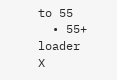to 55
  • 55+
loader
X